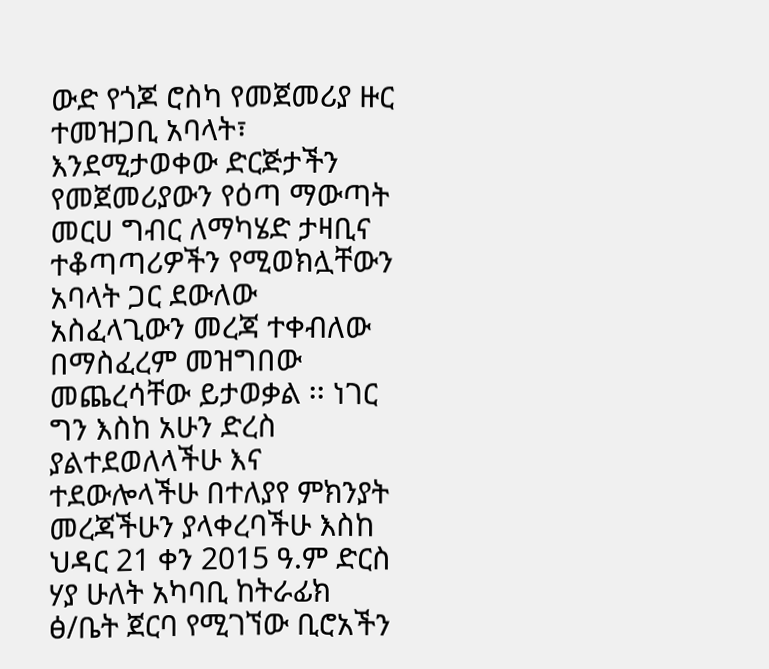ውድ የጎጆ ሮስካ የመጀመሪያ ዙር ተመዝጋቢ አባላት፣ እንደሚታወቀው ድርጅታችን የመጀመሪያውን የዕጣ ማውጣት መርሀ ግብር ለማካሄድ ታዛቢና ተቆጣጣሪዎችን የሚወክሏቸውን አባላት ጋር ደውለው አስፈላጊውን መረጃ ተቀብለው በማስፈረም መዝግበው መጨረሳቸው ይታወቃል ፡፡ ነገር ግን እስከ አሁን ድረስ ያልተደወለላችሁ እና ተደውሎላችሁ በተለያየ ምክንያት መረጃችሁን ያላቀረባችሁ እስከ ህዳር 21 ቀን 2015 ዓ.ም ድርስ ሃያ ሁለት አካባቢ ከትራፊክ ፅ/ቤት ጀርባ የሚገኘው ቢሮአችን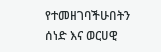የተመዘገባችሁበትን ሰነድ እና ወርሀዊ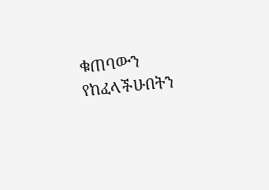ቁጠባውን የከፈላችሁበትን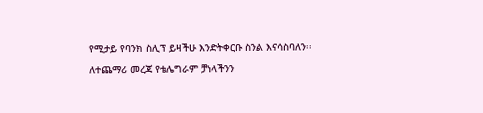የሚታይ የባንክ ስሊፕ ይዛችሁ እንድትቀርቡ ስንል እናሳስባለን፡፡ ለተጨማሪ መረጃ የቴሌግራም ቻነላችንን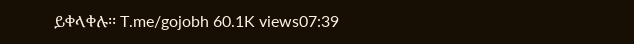ይቀላቀሉ፡፡ T.me/gojobh 60.1K views07:39